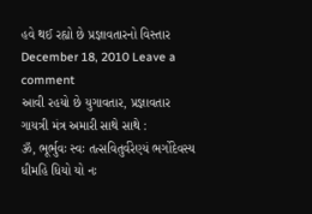હવે થઈ રહ્યો છે પ્રજ્ઞાવતારનો વિસ્તાર
December 18, 2010 Leave a comment
આવી રહયો છે યુગાવતાર, પ્રજ્ઞાવતાર
ગાયત્રી મંત્ર અમારી સાથે સાથે :
ૐ, ભૂર્ભુવઃ સ્વઃ તત્સવિતુર્વરેણ્યં ભર્ગોદેવસ્ય ધીમહિ ધિયો યો નઃ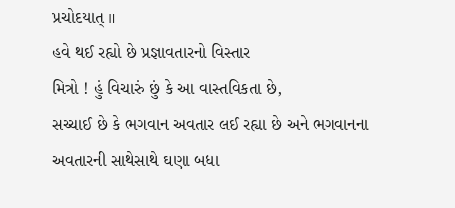પ્રચોદયાત્ ॥
હવે થઈ રહ્યો છે પ્રજ્ઞાવતારનો વિસ્તાર
મિત્રો ! હું વિચારું છું કે આ વાસ્તવિકતા છે,
સચ્ચાઈ છે કે ભગવાન અવતાર લઈ રહ્યા છે અને ભગવાનના અવતારની સાથેસાથે ઘણા બધા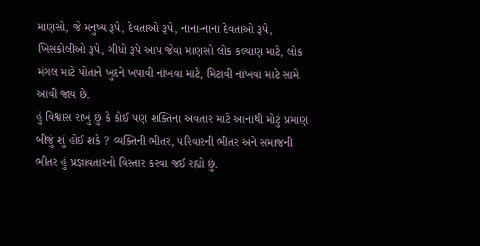માણસો, જે મનુષ્ય રૂપે, દેવતાઓ રૂપે, નાના-નાના દેવતાઓ રૂપે, ખિસકોલીઓ રૂપે, ગીધો રૂપે આ૫ જેવા માણસો લોક કલ્યાણ માટે, લોક મંગલ માટે પોતાને ખુદને ખપાવી નાંખવા માટે, મિટાવી નાંખવા માટે સામે આવી જાય છે.
હું વિશ્વાસ રાખું છું કે કોઈ ૫ણ શક્તિના અવતાર માટે આનાથી મોટું પ્રમાણ બીજું શું હોઈ શકે ? વ્યક્તિની ભીતર, ૫રિવારની ભીતર અને સમાજની ભીતર હું પ્રજ્ઞાવતારનો વિસ્તાર કરવા જઈ રહ્યો છું.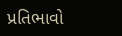પ્રતિભાવો